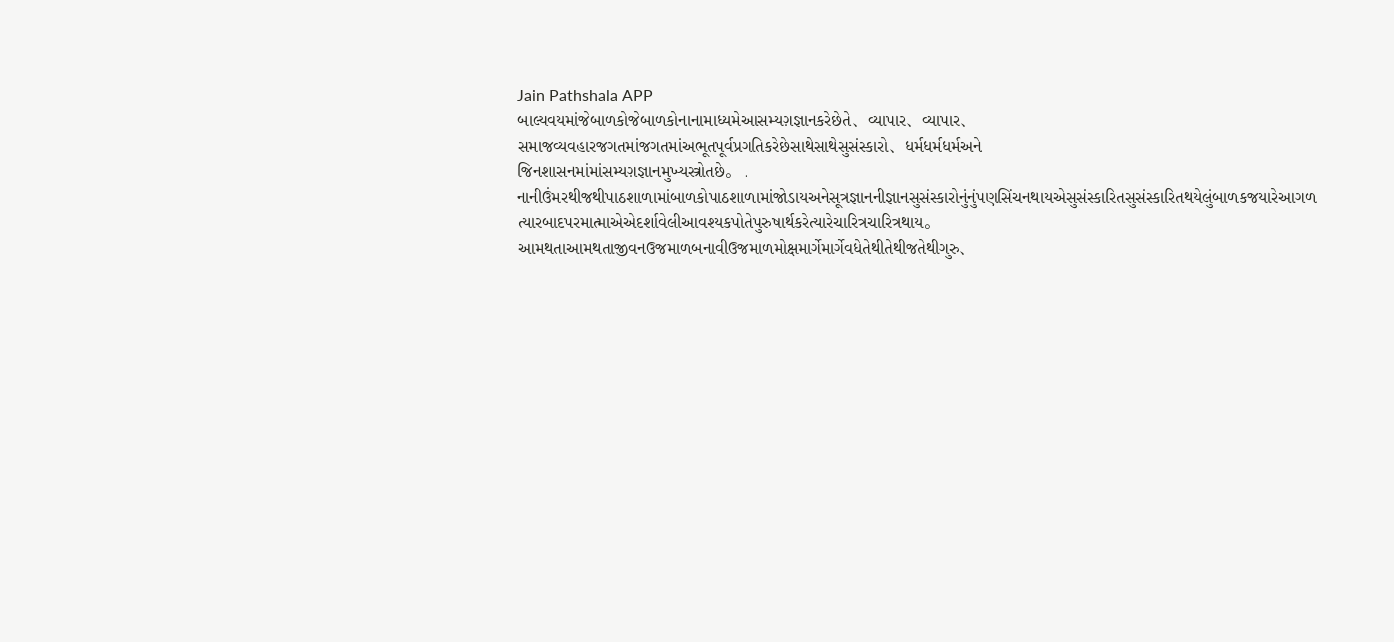Jain Pathshala APP
બાલ્યવયમાંજેબાળકોજેબાળકોનાનામાધ્યમેઆસમ્યગ઼જ્ઞાનકરેછેતે、વ્યાપાર、વ્યાપાર、સમાજવ્યવહારજગતમાંજગતમાંઅભૂતપૂર્વપ્રગતિકરેછેસાથેસાથેસુસંસ્કારો、ધર્મધર્મધર્મઅને
જિનશાસનમાંમાંસમ્યગ઼જ્ઞાનમુખ્યસ્ત્રોતછે。 . નાનીઉંમરથીજથીપાઠશાળામાંબાળકોપાઠશાળામાંજોડાયઅનેસૂત્રજ્ઞાનનીજ્ઞાનસુસંસ્કારોનુંનુંપણસિંચનથાયએસુસંસ્કારિતસુસંસ્કારિતથયેલુંબાળકજયારેઆગળ ત્યારબાદપરમાત્માએએદર્શાવેલીઆવશ્યકપોતેપુરુષાર્થકરેત્યારેચારિત્રચારિત્રથાય。 આમથતાઆમથતાજીવનઉજમાળબનાવીઉજમાળમોક્ષમાર્ગેમાર્ગેવધેતેથીતેથીજતેથીગુરુ、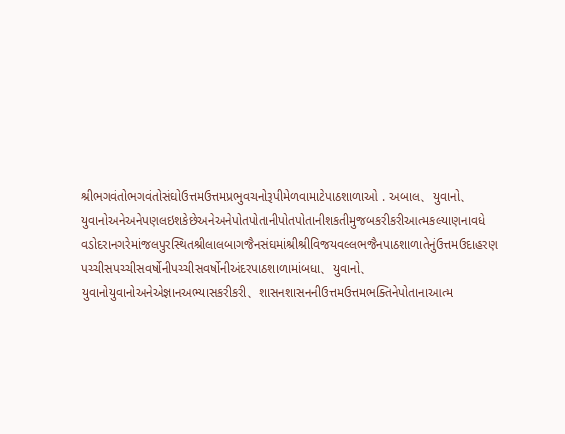શ્રીભગવંતોભગવંતોસંઘોઉત્તમઉત્તમપ્રભુવચનોરૂપીમેળવામાટેપાઠશાળાઓ . અબાલ、યુવાનો、યુવાનોઅનેઅનેપણલઇશકેછેઅનેઅનેપોતપોતાનીપોતપોતાનીશકતીમુજબકરીકરીઆત્મકલ્યાણનાવધે
વડોદરાનગરેમાંજલપુરસ્થિતશ્રીલાલબાગજૈનસંઘમાંશ્રીશ્રીવિજયવલ્લભજૈનપાઠશાળાતેનુંઉત્તમઉદાહરણ પચ્ચીસપચ્ચીસવર્ષોનીપચ્ચીસવર્ષોનીઅંદરપાઠશાળામાંબધા、યુવાનો、યુવાનોયુવાનોઅનેએજ્ઞાનઅભ્યાસકરીકરી、શાસનશાસનનીઉત્તમઉત્તમભક્તિનેપોતાનાઆત્મ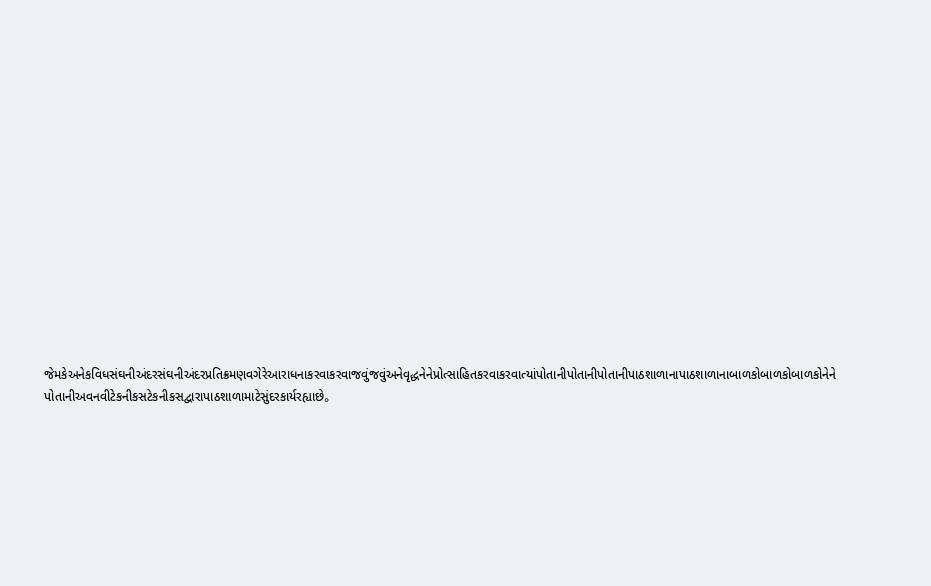જેમકેઅનેકવિધસંઘનીઅંદરસંઘનીઅંદરપ્રતિક્રમણવગેરેઆરાધનાકરવાકરવાજવુંજવુંઅનેવૃદ્ધનેનેપ્રોત્સાહિતકરવાકરવાત્યાંપોતાનીપોતાનીપોતાનીપાઠશાળાનાપાઠશાળાનાબાળકોબાળકોબાળકોનેને પોતાનીઅવનવીટેકનીકસટેકનીકસદ્વારાપાઠશાળામાટેસુંદરકાર્યરહ્યાછે。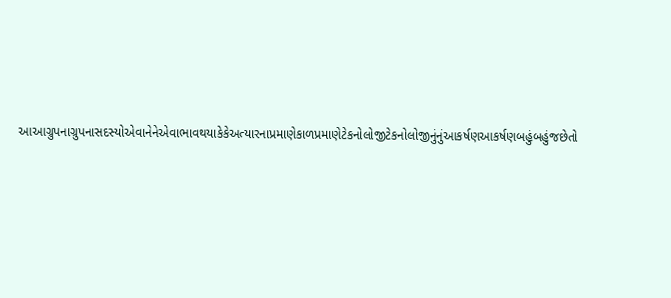આઆગ્રુપનાગ્રુપનાસદસ્યોએવાનેનેએવાભાવથયાકેકેઅત્યારનાપ્રમાણેકાળપ્રમાણેટેકનોલોજીટેકનોલોજીનુંનુંઆકર્ષણઆકર્ષણબહુંબહુંજછેતો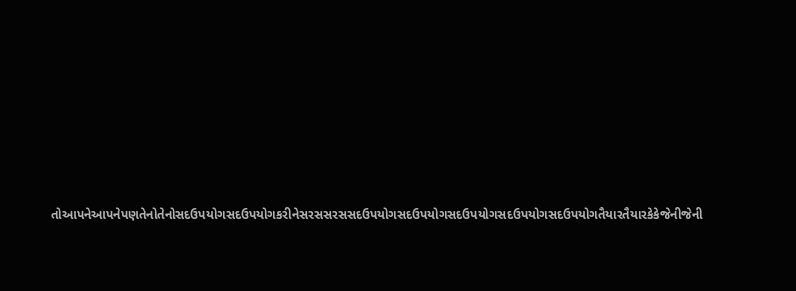તોઆપનેઆપનેપણતેનોતેનોસદઉપયોગસદઉપયોગકરીનેસરસસરસસદઉપયોગસદઉપયોગસદઉપયોગસદઉપયોગસદઉપયોગતૈયારતૈયારકેકેજેનીજેની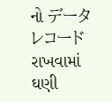નો データ レコード રાખવામાં ઘણી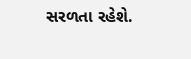સરળતા રહેશે.